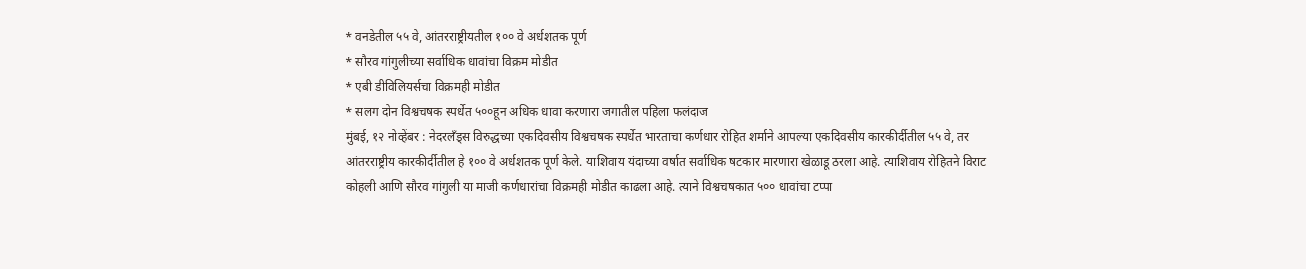* वनडेतील ५५ वे, आंतरराष्ट्रीयतील १०० वे अर्धशतक पूर्ण
* सौरव गांगुलीच्या सर्वाधिक धावांचा विक्रम मोडीत
* एबी डीविलियर्सचा विक्रमही मोडीत
* सलग दोन विश्वचषक स्पर्धेत ५००हून अधिक धावा करणारा जगातील पहिला फलंदाज
मुंबई, १२ नोव्हेंबर : नेदरलँड्स विरुद्धच्या एकदिवसीय विश्वचषक स्पर्धेत भारताचा कर्णधार रोहित शर्माने आपल्या एकदिवसीय कारकीर्दीतील ५५ वे, तर आंतरराष्ट्रीय कारकीर्दीतील हे १०० वे अर्धशतक पूर्ण केले. याशिवाय यंदाच्या वर्षात सर्वाधिक षटकार मारणारा खेळाडू ठरला आहे. त्याशिवाय रोहितने विराट कोहली आणि सौरव गांगुली या माजी कर्णधारांचा विक्रमही मोडीत काढला आहे. त्याने विश्वचषकात ५०० धावांचा टप्पा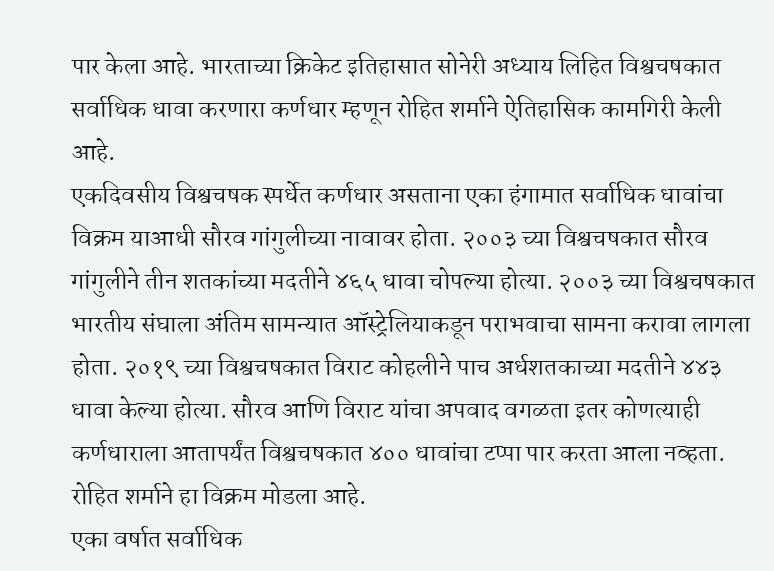पार केला आहे. भारताच्या क्रिकेट इतिहासात सोनेरी अध्याय लिहित विश्वचषकात सर्वाधिक धावा करणारा कर्णधार म्हणून रोहित शर्माने ऐतिहासिक कामगिरी केली आहे.
एकदिवसीय विश्वचषक स्पर्धेत कर्णधार असताना एका हंगामात सर्वाधिक धावांचा विक्रम याआधी सौरव गांगुलीच्या नावावर होता. २००३ च्या विश्वचषकात सौरव गांगुलीने तीन शतकांच्या मदतीने ४६५ धावा चोपल्या होत्या. २००३ च्या विश्वचषकात भारतीय संघाला अंतिम सामन्यात ऑस्ट्रेलियाकडून पराभवाचा सामना करावा लागला होता. २०१९ च्या विश्वचषकात विराट कोहलीने पाच अर्धशतकाच्या मदतीने ४४३ धावा केल्या होत्या. सौरव आणि विराट यांचा अपवाद वगळता इतर कोणत्याही कर्णधाराला आतापर्यंत विश्वचषकात ४०० धावांचा टप्पा पार करता आला नव्हता. रोहित शर्माने हा विक्रम मोडला आहे.
एका वर्षात सर्वाधिक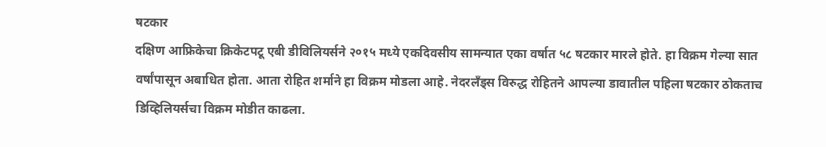षटकार
दक्षिण आफ्रिकेचा क्रिकेटपटू एबी डीविलियर्सने २०१५ मध्ये एकदिवसीय सामन्यात एका वर्षात ५८ षटकार मारले होते. हा विक्रम गेल्या सात वर्षांपासून अबाधित होता. आता रोहित शर्माने हा विक्रम मोडला आहे. नेदरलँड्स विरुद्ध रोहितने आपल्या डावातील पहिला षटकार ठोकताच डिव्हिलियर्सचा विक्रम मोडीत काढला.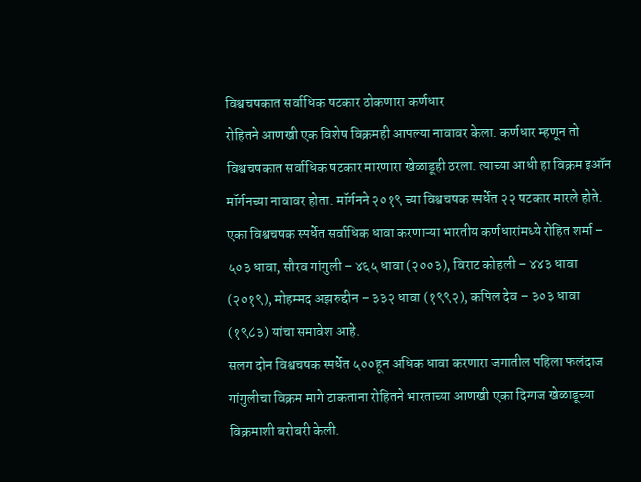विश्वचषकात सर्वाधिक षटकार ठोकणारा कर्णधार
रोहितने आणखी एक विशेष विक्रमही आपल्या नावावर केला. कर्णधार म्हणून तो विश्वचषकात सर्वाधिक षटकार मारणारा खेळाडूही ठरला. त्याच्या आधी हा विक्रम इऑन मॉर्गनच्या नावावर होता. मॉर्गनने २०१९ च्या विश्वचषक स्पर्धेत २२ षटकार मारले होते.
एका विश्वचषक स्पर्धेत सर्वाधिक धावा करणाऱ्या भारतीय कर्णधारांमध्ये रोहित शर्मा – ५०३ धावा, सौरव गांगुली – ४६५ धावा (२००३), विराट कोहली – ४४३ धावा (२०१९), मोहम्मद अझरुद्दीन – ३३२ धावा (१९९२), कपिल देव – ३०३ धावा (१९८३) यांचा समावेश आहे.
सलग दोन विश्वचषक स्पर्धेत ५००हून अधिक धावा करणारा जगातील पहिला फलंदाज
गांगुलीचा विक्रम मागे टाकताना रोहितने भारताच्या आणखी एका दिग्गज खेळाडूच्या विक्रमाशी बरोबरी केली.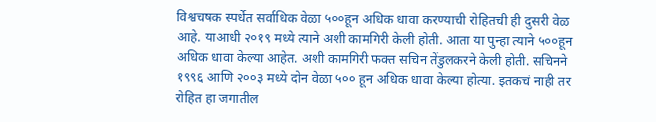विश्वचषक स्पर्धेत सर्वाधिक वेळा ५००हून अधिक धावा करण्याची रोहितची ही दुसरी वेळ आहे. याआधी २०१९ मध्ये त्याने अशी कामगिरी केली होती. आता या पुन्हा त्याने ५००हून अधिक धावा केल्या आहेत. अशी कामगिरी फक्त सचिन तेंडुलकरने केली होती. सचिनने १९९६ आणि २००३ मध्ये दोन वेळा ५०० हून अधिक धावा केल्या होत्या. इतकचं नाही तर रोहित हा जगातील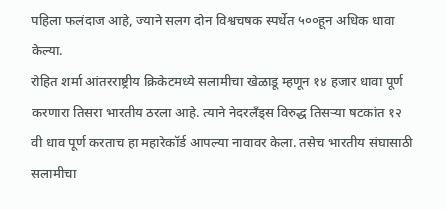पहिला फलंदाज आहे, ज्याने सलग दोन विश्वचषक स्पर्धेत ५००हून अधिक धावा केल्या.
रोहित शर्मा आंतरराष्ट्रीय क्रिकेटमध्ये सलामीचा खेळाडू म्हणून १४ हजार धावा पूर्ण करणारा तिसरा भारतीय ठरला आहे. त्याने नेदरलँड्स विरुद्ध तिसऱ्या षटकांत १२ वी धाव पूर्ण करताच हा महारेकॉर्ड आपल्या नावावर केला. तसेच भारतीय संघासाठी सलामीचा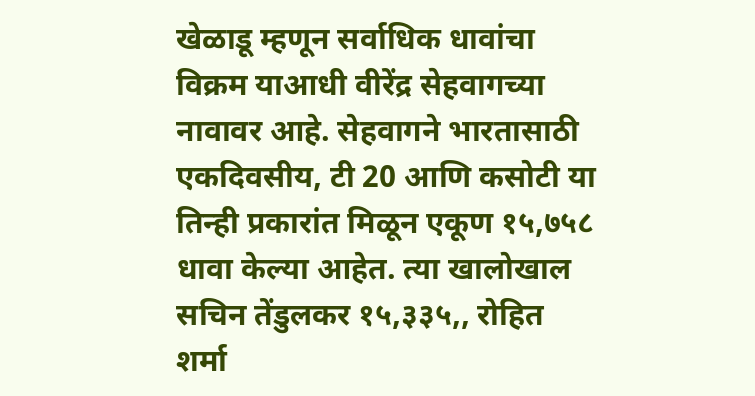खेळाडू म्हणून सर्वाधिक धावांचा विक्रम याआधी वीरेंद्र सेहवागच्या नावावर आहे. सेहवागने भारतासाठी एकदिवसीय, टी 20 आणि कसोटी या तिन्ही प्रकारांत मिळून एकूण १५,७५८ धावा केल्या आहेत. त्या खालोखाल सचिन तेंडुलकर १५,३३५,, रोहित शर्मा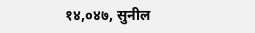१४,०४७, सुनील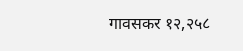गावसकर १२,२५८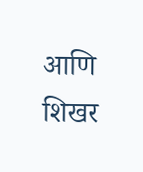आणि शिखर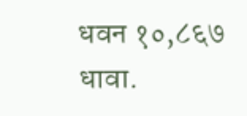धवन १०,८६७ धावा.